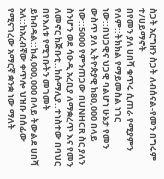ስጋት አርግዘን ስጋት ለብሰናል-የመን በግሩም ተ/ሀይማኖት
በየመን ያለ ሀበሻ ቁጥሩ ሲጠራ የሚያምን የለም::ትክክል የማይመስል ነገር ነው::በህጋዊና ህጋዊ ባልሆነ ሁኔታ የመን ውስጥ ያለ ኢትዮጵያዊ ከ80,000 በላይ ነው::5000 የምንጠጋው በUNHCR ስር ያለን ስንሆን ወደ ሳዑዲ አረቢያ ለማቋረጥ እና የመን ለመኖር ከጅቡቲ..ከሱማሊያ..ተነስተው በባህር በየእለቱ የሚገቡትን መገመት ይከብዳል::ከ4,000,000 በላይ ትውልደ ሀበሻ አለ::ከአረብኛው ቀጥሎ ህዝቡ በሰፊው የሚናገረው አማርኛ ቋንቋ ነው ማለት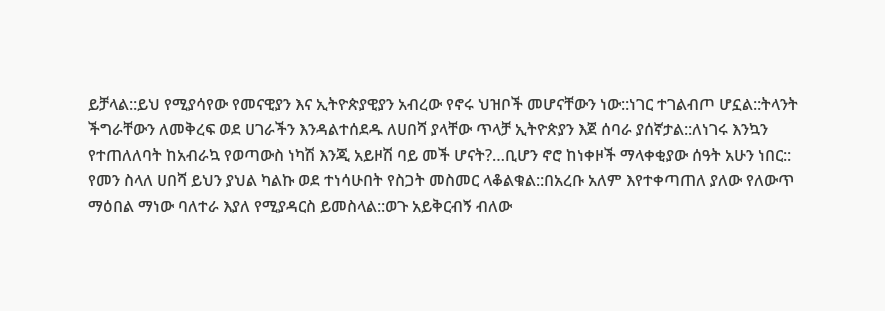ይቻላል::ይህ የሚያሳየው የመናዊያን እና ኢትዮጵያዊያን አብረው የኖሩ ህዝቦች መሆናቸውን ነው::ነገር ተገልብጦ ሆኗል::ትላንት ችግራቸውን ለመቅረፍ ወደ ሀገራችን እንዳልተሰደዱ ለሀበሻ ያላቸው ጥላቻ ኢትዮጵያን እጀ ሰባራ ያሰኛታል::ለነገሩ እንኳን የተጠለለባት ከአብራኳ የወጣውስ ነካሽ እንጂ አይዞሽ ባይ መች ሆናት?…ቢሆን ኖሮ ከነቀዞች ማላቀቂያው ሰዓት አሁን ነበር::
የመን ስላለ ሀበሻ ይህን ያህል ካልኩ ወደ ተነሳሁበት የስጋት መስመር ላቆልቁል::በአረቡ አለም እየተቀጣጠለ ያለው የለውጥ ማዕበል ማነው ባለተራ እያለ የሚያዳርስ ይመስላል::ወጉ አይቅርብኝ ብለው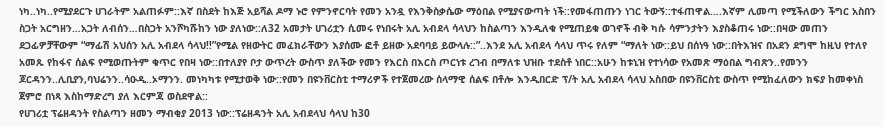ነካ..ነካ..የሚያደርጉ ሀገራትም አልጠፉም::እኛ በስደት ከእጅ አይሻል ዶማ ኑሮ የምንኖርባት የመን አንዷ የእንቅስቃሴው ማዕበል የሚያናውጣት ነች::የመፋጠጡን ነገር ትውኝ::ተፋጠዋል….እኛም ሊመጣ የሚችለውን ችግር አስበን ስጋት አርግዘን…አጋት ለብሰን…በስጋት አንሾካሹከን ነው ያለነው::ለ32 አመታት ሀገሪቷን ሲመሩ የነበሩት አሊ አብደላ ሳላህን ከስልጣን እንዲለቁ የሚጠይቁ ወገኖች ብቅ ካሱ ሳምንታትን እያስቆጠሩ ነው::በዛው መጠን ደጋፊዎቻቸውም “ማፊሽ አህሰን አሊ አብደላ ሳላህ!!”የሚል የዘውትር መፈክራቸውን እያሰሙ ፎቶ ይዘው አደባባይ ይውላሉ::”..እንደ አሊ አብደላ ሳላህ ጥሩ የለም “ማለት ነው::ይህ በሰነዓ ነው::በትእዝና በአደን ደግሞ ከዚህ የተለየ አመጹ የከፋና ሰልፍ የሚወጡትም ቁጥር የበዛ ነው::በተለያየ ቦታ ውጥረት ውስጥ ያለችው የመን የእርስ በእርስ ጦርነቱ ረገብ በማለቱ ህዝቡ ተደስቶ ነበር::አሁን ከቱኒዝ የተነሳው የአመጽ ማዕበል ግብጽን..የመንን ጆርዳንን..ሊቢያን,ባህሬንን..ሳዑዲ..ኦማንን. መነካካቱ የሚታወቅ ነው::የመን በዩንቨርስቲ ተማሪዎች የተጀመረው ሰላማዊ ሰልፍ በቶሎ እንዲበርድ ፕ/ት አሊ አብደላ ሳላህ አስበው በዩንቨርስቲ ውስጥ የሚከፈለውን ክፍያ ከመቀነስ ጀምሮ በነጻ እስከማድረግ ያለ እርምጃ ወስደዋል::
የሀገሪቷ ፕሬዘዳንት የስልጣን ዘመን ማብቂያ 2013 ነው::ፕሬዘዳንት አሊ አብደላህ ሳላህ ከ30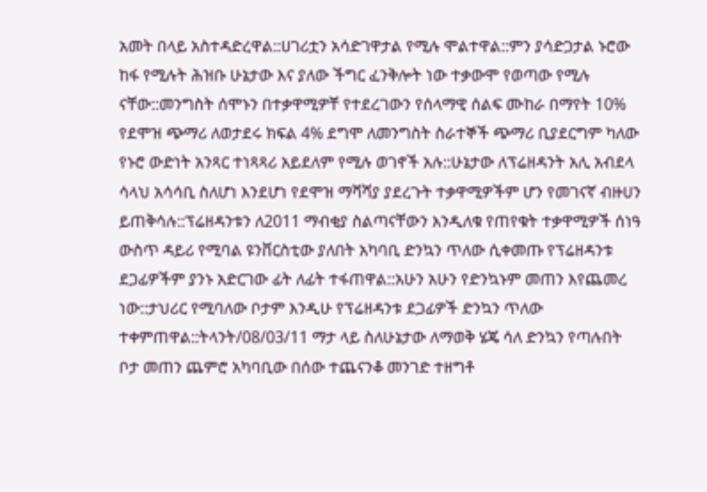አመት በላይ አስተዳድረዋል::ሀገሪቷን አሳድገዋታል የሚሉ ሞልተዋል::ምን ያሳድጋታል ኑሮው ከፋ የሚሉት ሕዝቡ ሁኔታው እና ያለው ችግር ፈንቅሎት ነው ተቃውሞ የወጣው የሚሉ ናቸው::መንግስት ሰሞኑን በተቃዋሚዎቸ የተደረገውን የሰላማዊ ሰልፍ ሙከራ በማየት 10% የደሞዝ ጭማሪ ለወታደሩ ክፍል 4% ደግሞ ለመንግስት ስራተኞች ጭማሪ ቢያደርግም ካለው የኑሮ ውድነት አንጻር ተነጻጻሪ አይደለም የሚሉ ወገኖች አሉ::ሁኔታው ለፕሬዘዳንት አሊ አብደላ ሳላህ አሳሳቢ ስለሆነ እንደሆነ የደሞዝ ማሻሻያ ያደረጉት ተቃዋሚዎችም ሆን የመገናኛ ብዙሀን ይጠቅሳሉ::ፕሬዘዳንቱን ለ2011 ማብቂያ ስልጣናቸውን እንዲለቁ የጠየቁት ተቃዋሚዎች ሰነዓ ውስጥ ዳይሪ የሚባል ዩንቨርስቲው ያለበት አካባቢ ድንኳን ጥለው ሲቀመጡ የፕሬዘዳንቱ ደጋፊዎችም ያንኑ አድርገው ፊት ለፊት ተፋጠዋል::አሁን አሁን የድንኳኑም መጠን እየጨመረ ነው::ታህሪር የሚባለው ቦታም እንዲሁ የፕሬዘዳንቱ ደጋፊዎች ድንኳን ጥለው ተቀምጠዋል::ትላንት/08/03/11 ማታ ላይ ስለሁኔታው ለማወቅ ሄጄ ሳለ ድንኳን የጣሉበት ቦታ መጠን ጨምሮ አካባቢው በሰው ተጨናንቆ መንገድ ተዘግቶ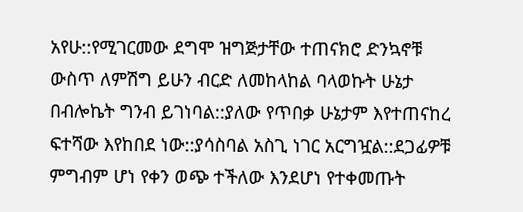አየሁ::የሚገርመው ደግሞ ዝግጅታቸው ተጠናክሮ ድንኳኖቹ ውስጥ ለምሽግ ይሁን ብርድ ለመከላከል ባላወኩት ሁኔታ በብሎኬት ግንብ ይገነባል::ያለው የጥበቃ ሁኔታም እየተጠናከረ ፍተሻው እየከበደ ነው::ያሳስባል አስጊ ነገር አርግዧል::ደጋፊዎቹ ምግብም ሆነ የቀን ወጭ ተችለው እንደሆነ የተቀመጡት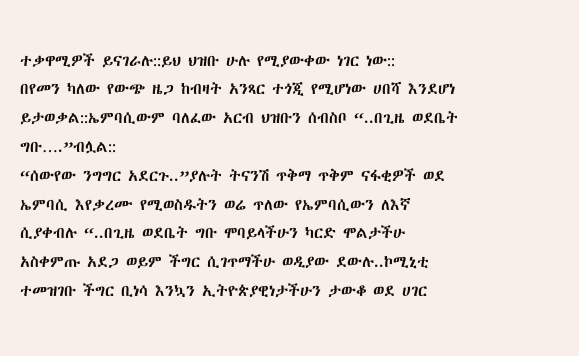ተቃዋሚዎች ይናገራሉ::ይህ ህዝቡ ሁሉ የሚያውቀው ነገር ነው::
በየመን ካለው የውጭ ዜጋ ከብዛት አንጻር ተጎጂ የሚሆነው ሀበሻ እንደሆነ ይታወቃል::ኤምባሲውም ባለፈው አርብ ህዝቡን ሰብስቦ “..በጊዜ ወደቤት ግቡ….”ብሏል::
“ሰውየው ንግግር አደርጉ..”ያሉት ትናንሽ ጥቅማ ጥቅም ናፋቂዎች ወደ ኤምባሲ እየቃረሙ የሚወስዱትን ወሬ ጥለው የኤምባሲውን ለእኛ ሲያቀብሉ “..በጊዜ ወደቤት ግቡ ሞባይላችሁን ካርድ ሞልታችሁ አስቀምጡ አደጋ ወይም ችግር ሲገጥማችሁ ወዲያው ደውሉ..ኮሚኒቲ ተመዝገቡ ችግር ቢነሳ እንኳን ኢትዮጵያዊነታችሁን ታውቆ ወደ ሀገር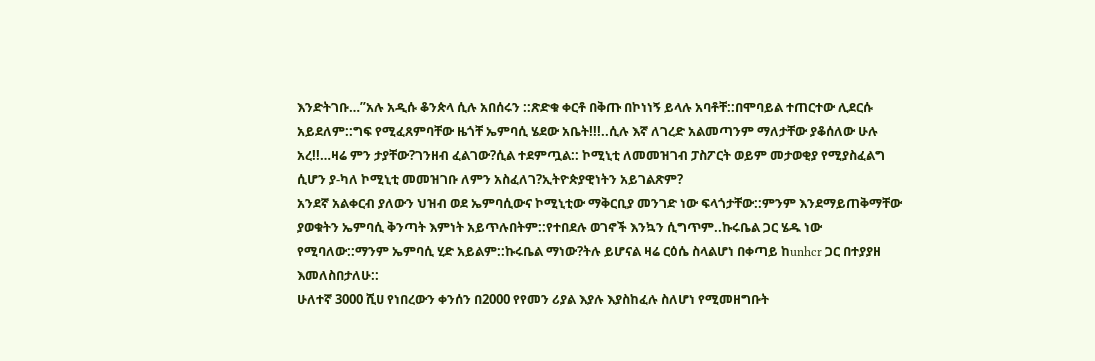እንድትገቡ…”አሉ አዲሱ ቆንጵላ ሲሉ አበሰሩን ::ጽድቁ ቀርቶ በቅጡ በኮነነኝ ይላሉ አባቶቸ::በሞባይል ተጠርተው ሊደርሱ አይደለም::ግፍ የሚፈጸምባቸው ዜጎቸ ኤምባሲ ሄደው አቤት!!!..ሲሉ እኛ ለገረድ አልመጣንም ማለታቸው ያቆሰለው ሁሉ አረ!!…ዛሬ ምን ታያቸው?ገንዘብ ፈልገው?ሲል ተደምጧል:: ኮሚኒቲ ለመመዝገብ ፓስፖርት ወይም መታወቂያ የሚያስፈልግ ሲሆን ያ-ካለ ኮሚኒቲ መመዝገቡ ለምን አስፈለገ?ኢትዮጵያዊነትን አይገልጽም?
አንደኛ አልቀርብ ያለውን ህዝብ ወደ ኤምባሲውና ኮሚኒቲው ማቅርቢያ መንገድ ነው ፍላጎታቸው::ምንም እንደማይጠቅማቸው ያወቁትን ኤምባሲ ቅንጣት እምነት አይጥሉበትም::የተበደሉ ወገኖች እንኳን ሲግጥም..ኩሩቤል ጋር ሄዱ ነው የሚባለው::ማንም ኤምባሲ ሂድ አይልም::ኩሩቤል ማነው?ትሉ ይሆናል ዛሬ ርዕሴ ስላልሆነ በቀጣይ ከunhcr ጋር በተያያዘ እመለስበታለሁ::
ሁለተኛ 3000 ሺሀ የነበረውን ቀንሰን በ2000 የየመን ሪያል እያሉ እያስከፈሉ ስለሆነ የሚመዘግቡት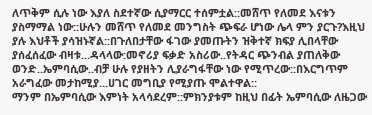ለጥቅም ሲሉ ነው እያለ ስደተኛው ሲያማርር ተሰምቷል::መሸጥ የለመደ እናቱን ያስማማል ነው::ሁሉን መሸጥ የለመደ መንግስት ጭፍራ ሆነው ሌላ ምን ያርጉ?እዚህ ያሉ እህቶች ያሳዝኑኛል::በጉለበታቸው ፋገው ያመጡትን ዝቅተኛ ክፍያ ሊበላቸው ያሰፈሰፈው ብዛቱ…ዳላላው:መኖሪያ ፍቃድ አስሪው..የትዳር ጭንብል ያጠለቅው ወንድ..ኤምባሲው..ብቻ ሁሉ የያዘትን ሊያራግፋቸው ነው የሚጥረው::በእርግጥም አራግፈው መታከሚያ…ሀገር መግቢያ የሚያጡ ሞልተዋል::
ማንም በኤምባሲው እምነት አላሳደረም::ምክንያቱም ከዚህ በፊት ኤምባሲው ለዜጋው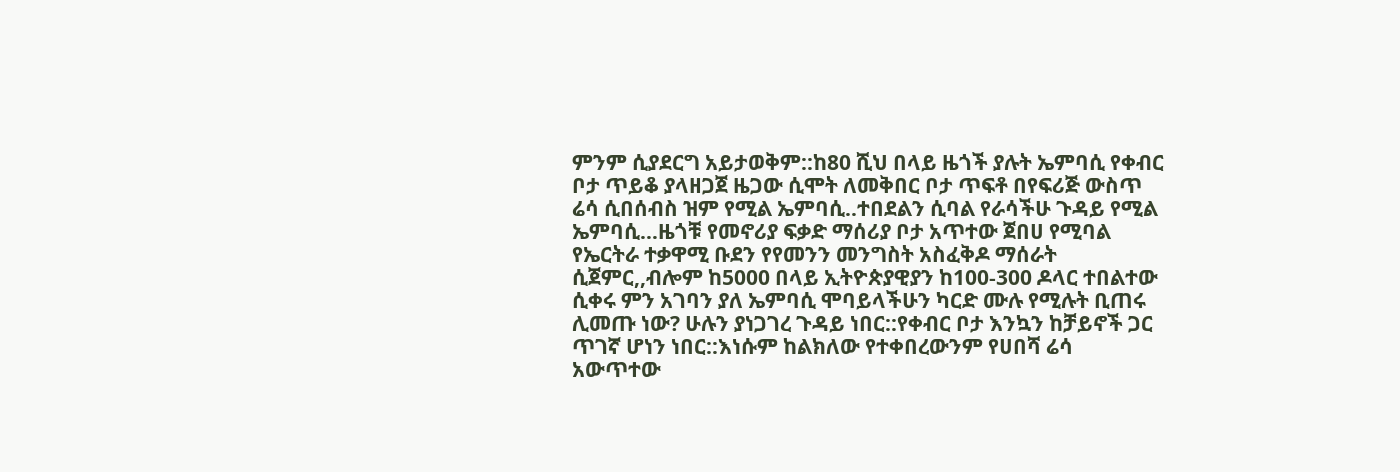ምንም ሲያደርግ አይታወቅም::ከ80 ሺህ በላይ ዜጎች ያሉት ኤምባሲ የቀብር ቦታ ጥይቆ ያላዘጋጀ ዜጋው ሲሞት ለመቅበር ቦታ ጥፍቶ በየፍሪጅ ውስጥ ሬሳ ሲበሰብስ ዝም የሚል ኤምባሲ..ተበደልን ሲባል የራሳችሁ ጉዳይ የሚል ኤምባሲ…ዜጎቹ የመኖሪያ ፍቃድ ማሰሪያ ቦታ አጥተው ጀበሀ የሚባል የኤርትራ ተቃዋሚ ቡደን የየመንን መንግስት አስፈቅዶ ማሰራት ሲጀምር,,ብሎም ከ5000 በላይ ኢትዮጵያዊያን ከ100-300 ዶላር ተበልተው ሲቀሩ ምን አገባን ያለ ኤምባሲ ሞባይላችሁን ካርድ ሙሉ የሚሉት ቢጠሩ ሊመጡ ነው? ሁሉን ያነጋገረ ጉዳይ ነበር::የቀብር ቦታ እንኳን ከቻይኖች ጋር ጥገኛ ሆነን ነበር::እነሱም ከልክለው የተቀበረውንም የሀበሻ ሬሳ አውጥተው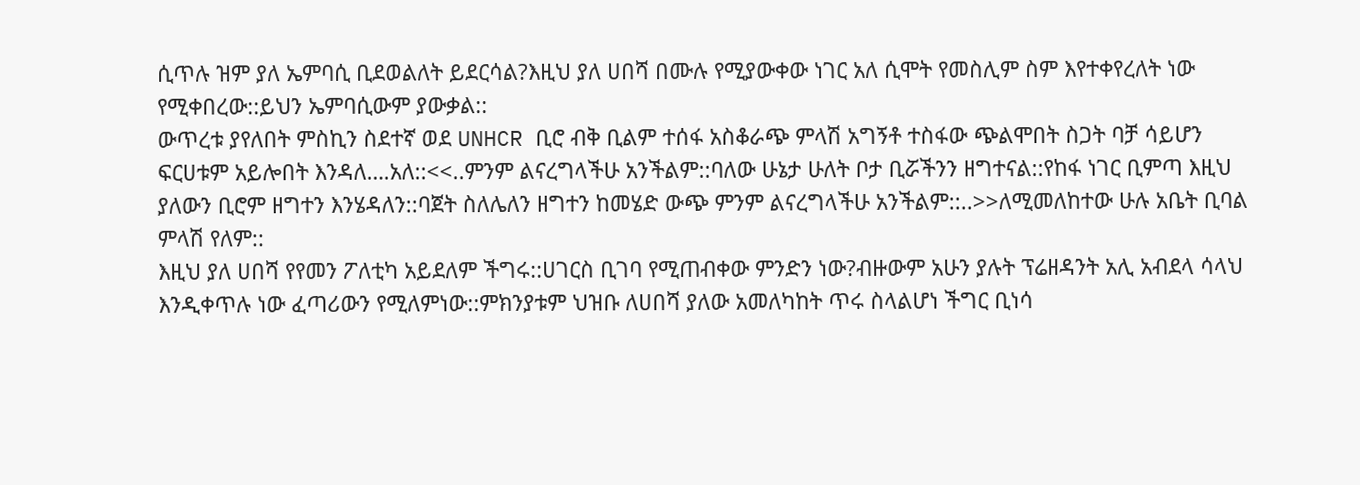ሲጥሉ ዝም ያለ ኤምባሲ ቢደወልለት ይደርሳል?እዚህ ያለ ሀበሻ በሙሉ የሚያውቀው ነገር አለ ሲሞት የመስሊም ስም እየተቀየረለት ነው የሚቀበረው::ይህን ኤምባሲውም ያውቃል::
ውጥረቱ ያየለበት ምስኪን ስደተኛ ወደ UNHCR ቢሮ ብቅ ቢልም ተሰፋ አስቆራጭ ምላሽ አግኝቶ ተስፋው ጭልሞበት ስጋት ባቻ ሳይሆን ፍርሀቱም አይሎበት እንዳለ….አለ::<<..ምንም ልናረግላችሁ አንችልም::ባለው ሁኔታ ሁለት ቦታ ቢሯችንን ዘግተናል::የከፋ ነገር ቢምጣ እዚህ ያለውን ቢሮም ዘግተን እንሄዳለን::ባጀት ስለሌለን ዘግተን ከመሄድ ውጭ ምንም ልናረግላችሁ አንችልም::..>>ለሚመለከተው ሁሉ አቤት ቢባል ምላሽ የለም::
እዚህ ያለ ሀበሻ የየመን ፖለቲካ አይደለም ችግሩ::ሀገርስ ቢገባ የሚጠብቀው ምንድን ነው?ብዙውም አሁን ያሉት ፕሬዘዳንት አሊ አብደላ ሳላህ እንዲቀጥሉ ነው ፈጣሪውን የሚለምነው::ምክንያቱም ህዝቡ ለሀበሻ ያለው አመለካከት ጥሩ ስላልሆነ ችግር ቢነሳ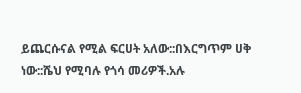ይጨርሱናል የሚል ፍርሀት አለው::በእርግጥም ሀቅ ነው::ሼህ የሚባሉ የጎሳ መሪዎች.አሉ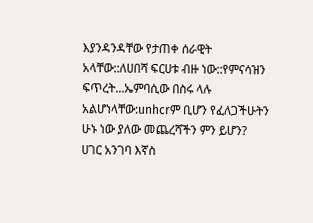እያንዳንዳቸው የታጠቀ ሰራዊት አላቸው::ለሀበሻ ፍርሀቱ ብዙ ነው::የምናሳዝን ፍጥረት…ኤምባሲው በስሩ ላሉ አልሆነላቸው:unhcrም ቢሆን የፈለጋችሁትን ሁኑ ነው ያለው መጨረሻችን ምን ይሆን?
ሀገር አንገባ እኛስ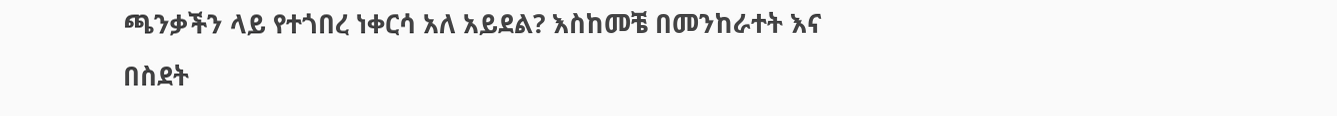ጫንቃችን ላይ የተጎበረ ነቀርሳ አለ አይደል? እስከመቼ በመንከራተት እና በስደት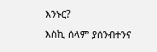እንኑር?
እስኪ ሰላም ያሰንብተንና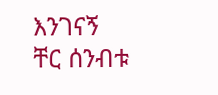እንገናኝ
ቸር ሰንብቱ